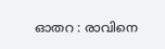ഓതറ : രാവിനെ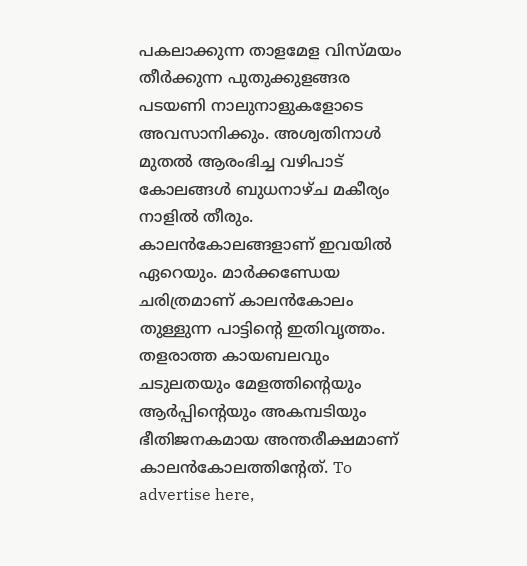പകലാക്കുന്ന താളമേള വിസ്മയം തീർക്കുന്ന പുതുക്കുളങ്ങര പടയണി നാലുനാളുകളോടെ അവസാനിക്കും. അശ്വതിനാൾ മുതൽ ആരംഭിച്ച വഴിപാട് കോലങ്ങൾ ബുധനാഴ്ച മകീര്യം നാളിൽ തീരും. കാലൻകോലങ്ങളാണ് ഇവയിൽ ഏറെയും. മാർക്കണ്ഡേയ ചരിത്രമാണ് കാലൻകോലം തുള്ളുന്ന പാട്ടിന്റെ ഇതിവൃത്തം. തളരാത്ത കായബലവും ചടുലതയും മേളത്തിന്റെയും ആർപ്പിന്റെയും അകമ്പടിയും ഭീതിജനകമായ അന്തരീക്ഷമാണ് കാലൻകോലത്തിന്റേത്. To advertise here,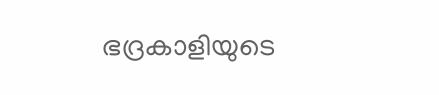ഭദ്രകാളിയുടെ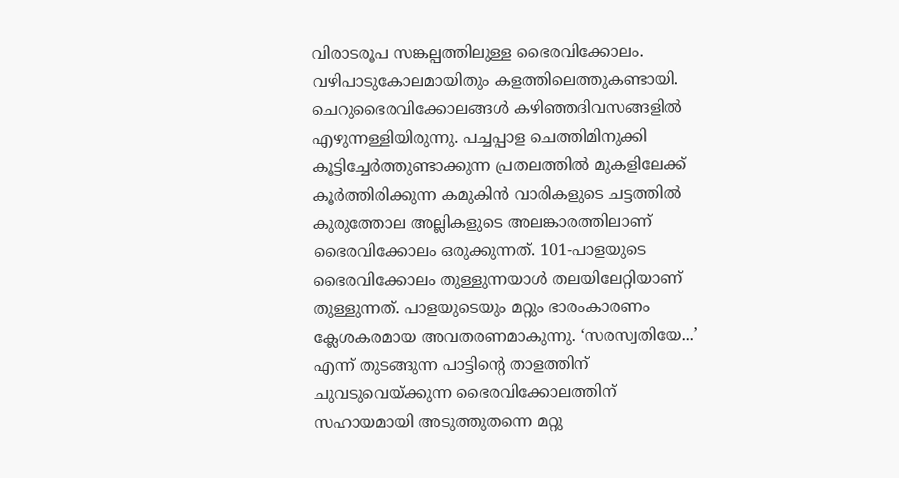വിരാടരൂപ സങ്കല്പത്തിലുള്ള ഭൈരവിക്കോലം. വഴിപാടുകോലമായിതും കളത്തിലെത്തുകണ്ടായി. ചെറുഭൈരവിക്കോലങ്ങൾ കഴിഞ്ഞദിവസങ്ങളിൽ എഴുന്നള്ളിയിരുന്നു. പച്ചപ്പാള ചെത്തിമിനുക്കി കൂട്ടിച്ചേർത്തുണ്ടാക്കുന്ന പ്രതലത്തിൽ മുകളിലേക്ക് കൂർത്തിരിക്കുന്ന കമുകിൻ വാരികളുടെ ചട്ടത്തിൽ കുരുത്തോല അല്ലികളുടെ അലങ്കാരത്തിലാണ് ഭൈരവിക്കോലം ഒരുക്കുന്നത്. 101-പാളയുടെ ഭൈരവിക്കോലം തുള്ളുന്നയാൾ തലയിലേറ്റിയാണ് തുള്ളുന്നത്. പാളയുടെയും മറ്റും ഭാരംകാരണം ക്ലേശകരമായ അവതരണമാകുന്നു. ‘സരസ്വതിയേ...’ എന്ന് തുടങ്ങുന്ന പാട്ടിന്റെ താളത്തിന് ചുവടുവെയ്ക്കുന്ന ഭൈരവിക്കോലത്തിന് സഹായമായി അടുത്തുതന്നെ മറ്റു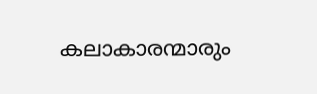കലാകാരന്മാരും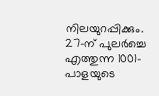നിലയുറപ്പിക്കും. 27-ന് പുലർച്ചെ എത്തുന്ന 1001-പാളയുടെ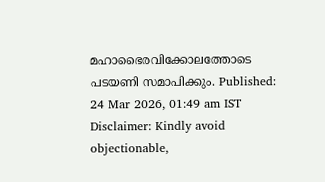മഹാഭൈരവിക്കോലത്തോടെ പടയണി സമാപിക്കും. Published: 24 Mar 2026, 01:49 am IST Disclaimer: Kindly avoid objectionable,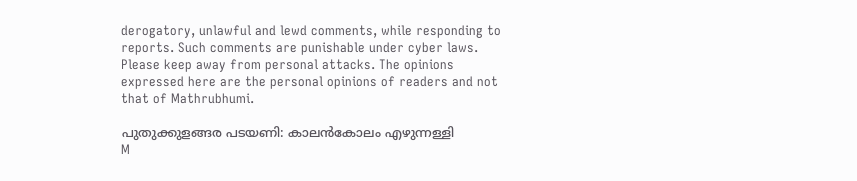derogatory, unlawful and lewd comments, while responding to reports. Such comments are punishable under cyber laws. Please keep away from personal attacks. The opinions expressed here are the personal opinions of readers and not that of Mathrubhumi.

പുതുക്കുളങ്ങര പടയണി: കാലൻകോലം എഴുന്നള്ളി
M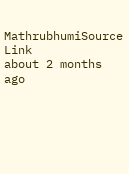MathrubhumiSource Link
about 2 months ago